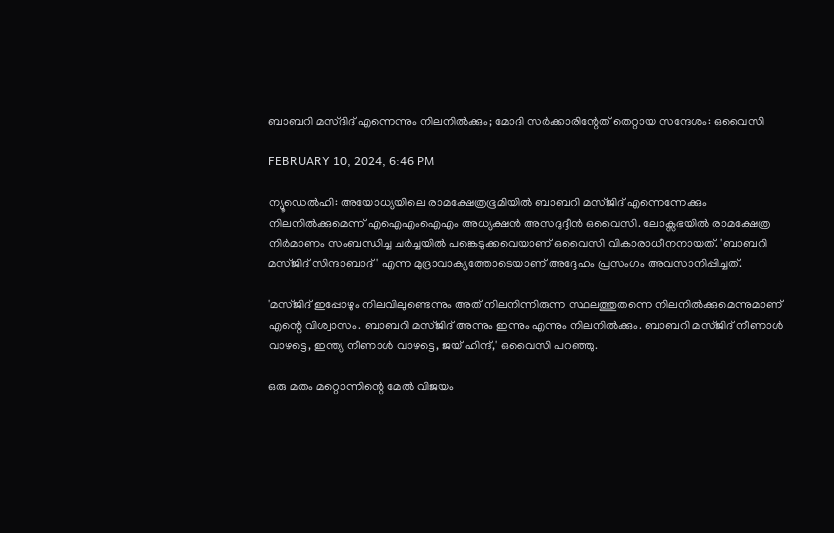ബാബറി മസ്ദിദ് എന്നെന്നും നിലനില്‍ക്കും; മോദി സര്‍ക്കാരിന്റേത് തെറ്റായ സന്ദേശം: ഒവൈസി

FEBRUARY 10, 2024, 6:46 PM

ന്യൂഡെല്‍ഹി: അയോധ്യയിലെ രാമക്ഷേത്രഭൂമിയില്‍ ബാബറി മസ്ജിദ് എന്നെന്നേക്കും നിലനില്‍ക്കുമെന്ന് എഐഎംഐഎം അധ്യക്ഷന്‍ അസദുദ്ദീന്‍ ഒവൈസി. ലോക്സഭയില്‍ രാമക്ഷേത്ര നിര്‍മാണം സംബന്ധിച്ച ചര്‍ച്ചയില്‍ പങ്കെടുക്കവെയാണ് ഒവൈസി വികാരാധീനനായത്. 'ബാബറി മസ്ജിദ് സിന്ദാബാദ്' എന്ന മുദ്രാവാക്യത്തോടെയാണ് അദ്ദേഹം പ്രസംഗം അവസാനിപ്പിച്ചത്.

'മസ്ജിദ് ഇപ്പോഴും നിലവിലുണ്ടെന്നും അത് നിലനിന്നിരുന്ന സ്ഥലത്തുതന്നെ നിലനില്‍ക്കുമെന്നുമാണ് എന്റെ വിശ്വാസം. ബാബറി മസ്ജിദ് അന്നും ഇന്നും എന്നും നിലനില്‍ക്കും. ബാബറി മസ്ജിദ് നീണാള്‍ വാഴട്ടെ, ഇന്ത്യ നീണാള്‍ വാഴട്ടെ, ജയ് ഹിന്ദ്,' ഒവൈസി പറഞ്ഞു.

ഒരു മതം മറ്റൊന്നിന്റെ മേല്‍ വിജയം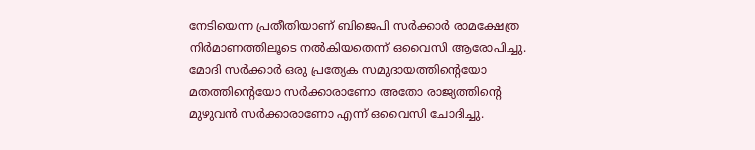നേടിയെന്ന പ്രതീതിയാണ് ബിജെപി സര്‍ക്കാര്‍ രാമക്ഷേത്ര നിര്‍മാണത്തിലൂടെ നല്‍കിയതെന്ന് ഒവൈസി ആരോപിച്ചു. മോദി സര്‍ക്കാര്‍ ഒരു പ്രത്യേക സമുദായത്തിന്റെയോ മതത്തിന്റെയോ സര്‍ക്കാരാണോ അതോ രാജ്യത്തിന്റെ മുഴുവന്‍ സര്‍ക്കാരാണോ എന്ന് ഒവൈസി ചോദിച്ചു.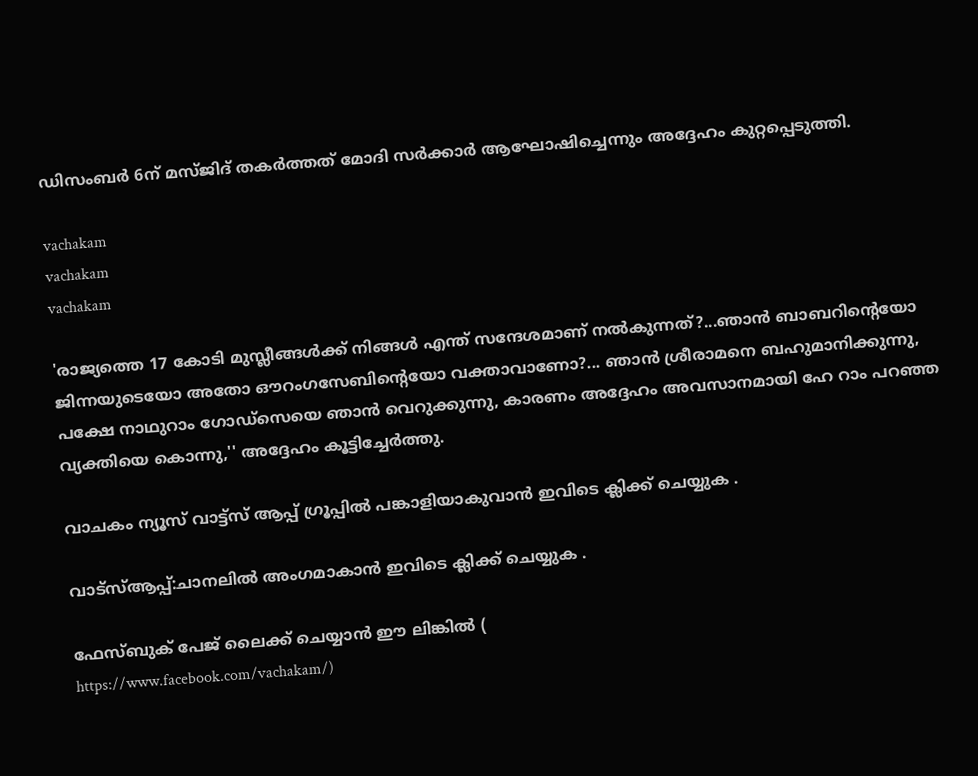ഡിസംബര്‍ 6ന് മസ്ജിദ് തകര്‍ത്തത് മോദി സര്‍ക്കാര്‍ ആഘോഷിച്ചെന്നും അദ്ദേഹം കുറ്റപ്പെടുത്തി.

vachakam
vachakam
vachakam

'രാജ്യത്തെ 17 കോടി മുസ്ലീങ്ങള്‍ക്ക് നിങ്ങള്‍ എന്ത് സന്ദേശമാണ് നല്‍കുന്നത്?...ഞാന്‍ ബാബറിന്റെയോ ജിന്നയുടെയോ അതോ ഔറംഗസേബിന്റെയോ വക്താവാണോ?... ഞാന്‍ ശ്രീരാമനെ ബഹുമാനിക്കുന്നു, പക്ഷേ നാഥുറാം ഗോഡ്സെയെ ഞാന്‍ വെറുക്കുന്നു, കാരണം അദ്ദേഹം അവസാനമായി ഹേ റാം പറഞ്ഞ വ്യക്തിയെ കൊന്നു,'' അദ്ദേഹം കൂട്ടിച്ചേര്‍ത്തു.

വാചകം ന്യൂസ് വാട്ട്സ് ആപ്പ് ഗ്രൂപ്പിൽ പങ്കാളിയാകുവാൻ ഇവിടെ ക്ലിക്ക് ചെയ്യുക .

വാട്സ്ആപ്പ്:ചാനലിൽ അംഗമാകാൻ ഇവിടെ ക്ലിക്ക് ചെയ്യുക .

ഫേസ്ബുക് പേജ് ലൈക്ക് ചെയ്യാൻ ഈ ലിങ്കിൽ (
https://www.facebook.com/vachakam/)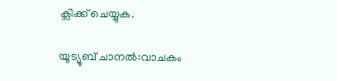ക്ലിക്ക് ചെയ്യുക.

യൂട്യൂബ് ചാനൽ:വാചകം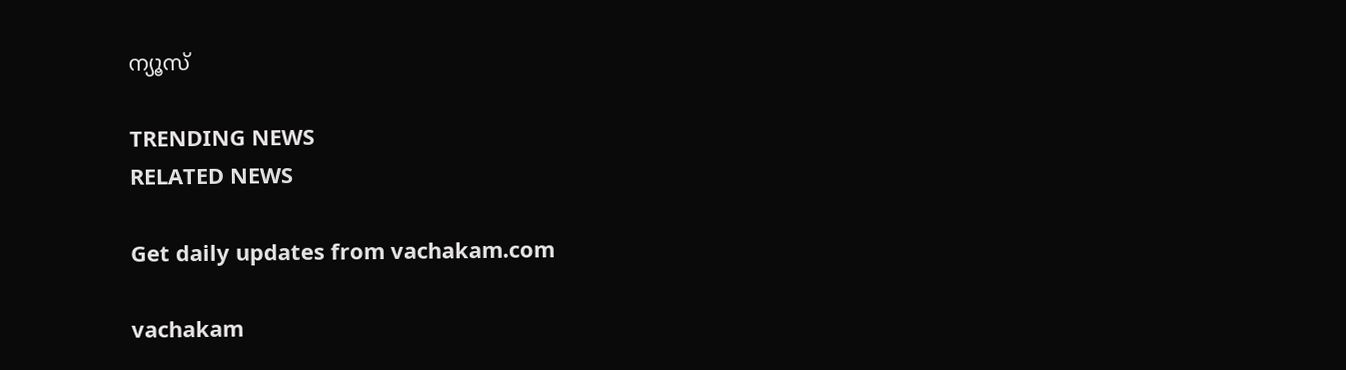ന്യൂസ്

TRENDING NEWS
RELATED NEWS

Get daily updates from vachakam.com

vachakam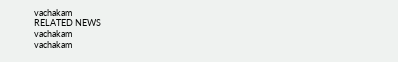vachakam
RELATED NEWS
vachakam
vachakam